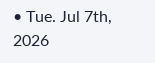• Tue. Jul 7th, 2026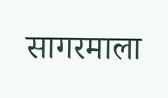सागरमाला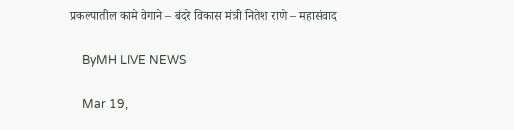प्रकल्पातील कामे वेगाने – बंदरे विकास मंत्री नितेश राणे – महासंवाद

    ByMH LIVE NEWS

    Mar 19,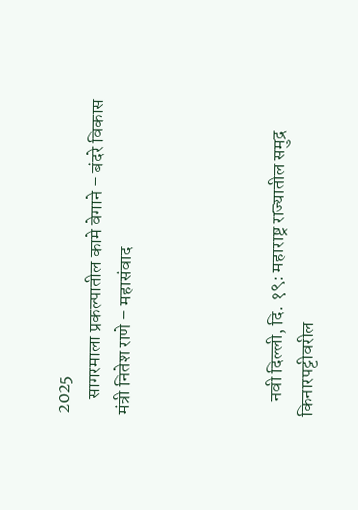2025
    सागरमाला प्रकल्पातील कामे वेगाने – बंदरे विकास मंत्री नितेश राणे – महासंवाद




    नवी दिल्ली, दि. १९: महाराष्ट्र राज्यातील समुद्र किनारपट्टीवरील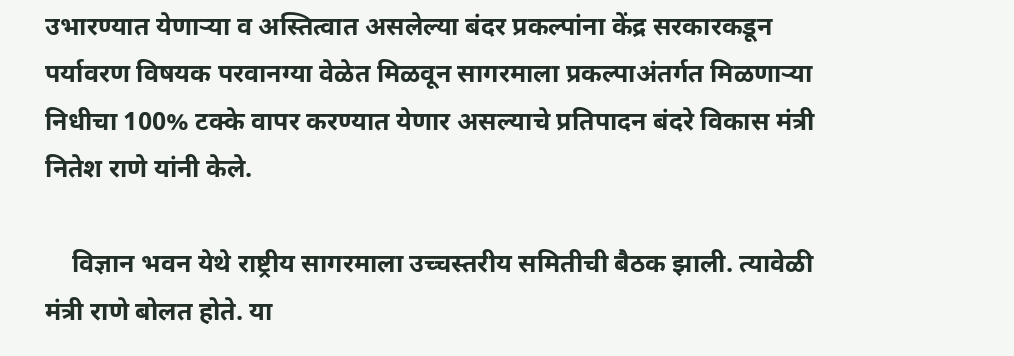उभारण्यात येणाऱ्या व अस्तित्वात असलेल्या बंदर प्रकल्पांना केंद्र सरकारकडून पर्यावरण विषयक परवानग्या वेळेत मिळवून सागरमाला प्रकल्पाअंतर्गत मिळणाऱ्या निधीचा 100% टक्के वापर करण्यात येणार असल्याचे प्रतिपादन बंदरे विकास मंत्री नितेश राणे यांनी केले.

    विज्ञान भवन येथे राष्ट्रीय सागरमाला उच्चस्तरीय समितीची बैठक झाली. त्यावेळी मंत्री राणे बोलत होते. या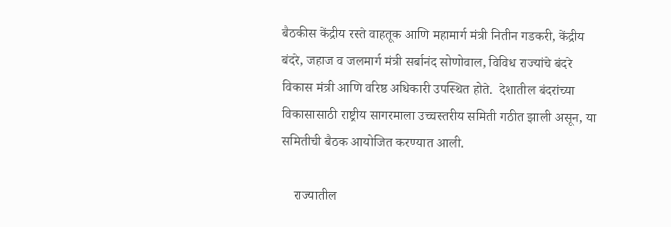बैठकीस केंद्रीय रस्ते वाहतूक आणि महामार्ग मंत्री नितीन गडकरी, केंद्रीय बंदरे, जहाज व जलमार्ग मंत्री सर्बानंद सोणोवाल, विविध राज्यांचे बंदरे विकास मंत्री आणि वरिष्ठ अधिकारी उपस्थित होते.  देशातील बंदरांच्या विकासासाठी राष्ट्रीय सागरमाला उच्चस्तरीय समिती गठीत झाली असून, या समितीची बैठक आयोजित करण्यात आली.

    राज्यातील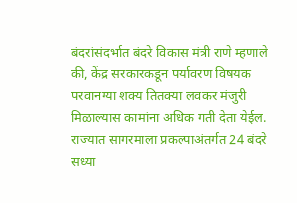बंदरांसंदर्भात बंदरे विकास मंत्री राणे म्हणाले की, केंद्र सरकारकडून पर्यावरण विषयक परवानग्या शक्य तितक्या लवकर मंजुरी मिळाल्यास कामांना अधिक गती देता येईल. राज्यात सागरमाला प्रकल्पाअंतर्गत 24 बंदरे सध्या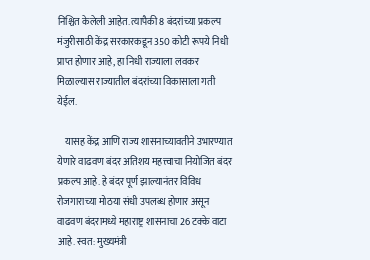निश्चित केलेली आहेत. त्यापैकी 8 बंदरांच्या प्रकल्प मंजुरीसाठी केंद्र सरकारकडून 350 कोटी रूपये निधी प्राप्त होणार आहे, हा निधी राज्याला लवकर मिळाल्यास राज्यातील बंदरांच्या विकासाला गती येईल.

    यासह केंद्र आणि राज्य शासनाच्यावतीने उभारण्यात येणारे वाढवण बंदर अतिशय महत्त्वाचा नियोजित बंदर प्रकल्प आहे. हे बंदर पूर्ण झाल्यानंतर विविध रोजगाराच्या मोठया संधी उपलब्ध होणार असून वाढवण बंदरामध्ये महाराष्ट्र शासनाचा 26 टक्के वाटा आहे. स्वत: मुख्यमंत्री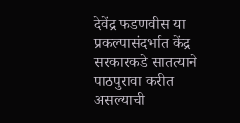देवेंद्र फडणवीस या प्रकल्पासंदर्भात केंद्र सरकारकडे सातत्याने पाठपुरावा करीत असल्याची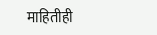माहितीही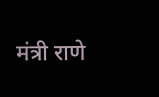मंत्री राणे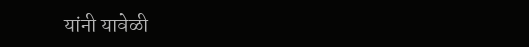यांनी यावेळी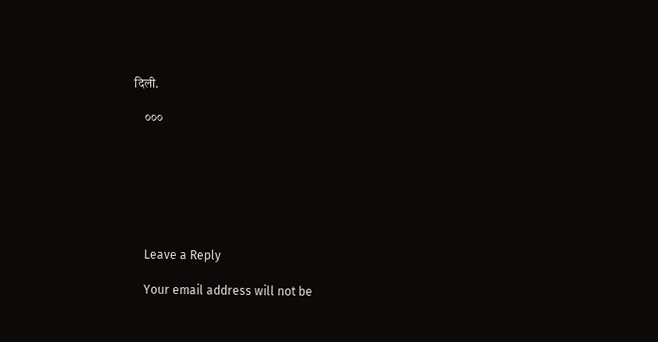दिली.

    ०००







    Leave a Reply

    Your email address will not be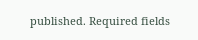published. Required fields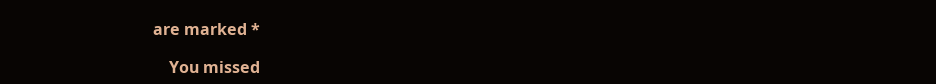are marked *

    You missed